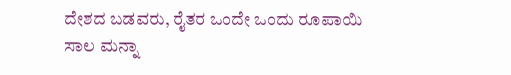ದೇಶದ ಬಡವರು, ರೈತರ ಒಂದೇ ಒಂದು ರೂಪಾಯಿ ಸಾಲ ಮನ್ನಾ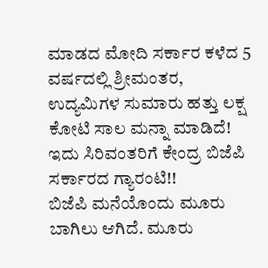ಮಾಡದ ಮೋದಿ ಸರ್ಕಾರ ಕಳೆದ 5 ವರ್ಷದಲ್ಲಿ ಶ್ರೀಮಂತರ, ಉದ್ಯಮಿಗಳ ಸುಮಾರು ಹತ್ತು ಲಕ್ಷ ಕೋಟಿ ಸಾಲ ಮನ್ನಾ ಮಾಡಿದೆ!
ಇದು ಸಿರಿವಂತರಿಗೆ ಕೇಂದ್ರ ಬಿಜೆಪಿ ಸರ್ಕಾರದ ಗ್ಯಾರಂಟಿ!!
ಬಿಜೆಪಿ ಮನೆಯೊಂದು ಮೂರು ಬಾಗಿಲು ಆಗಿದೆ. ಮೂರು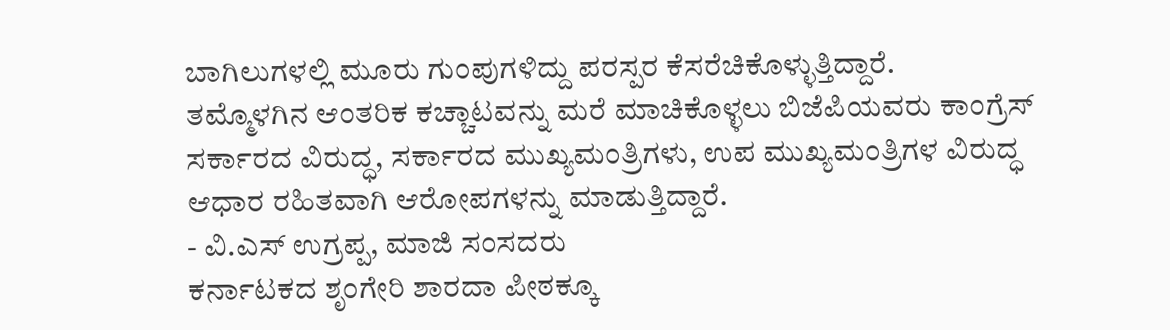ಬಾಗಿಲುಗಳಲ್ಲಿ ಮೂರು ಗುಂಪುಗಳಿದ್ದು ಪರಸ್ಪರ ಕೆಸರೆಚಿಕೊಳ್ಳುತ್ತಿದ್ದಾರೆ.
ತಮ್ಮೊಳಗಿನ ಆಂತರಿಕ ಕಚ್ಚಾಟವನ್ನು ಮರೆ ಮಾಚಿಕೊಳ್ಳಲು ಬಿಜೆಪಿಯವರು ಕಾಂಗ್ರೆಸ್ ಸರ್ಕಾರದ ವಿರುದ್ಧ, ಸರ್ಕಾರದ ಮುಖ್ಯಮಂತ್ರಿಗಳು, ಉಪ ಮುಖ್ಯಮಂತ್ರಿಗಳ ವಿರುದ್ಧ ಆಧಾರ ರಹಿತವಾಗಿ ಆರೋಪಗಳನ್ನು ಮಾಡುತ್ತಿದ್ದಾರೆ.
- ವಿ.ಎಸ್ ಉಗ್ರಪ್ಪ, ಮಾಜಿ ಸಂಸದರು
ಕರ್ನಾಟಕದ ಶೃಂಗೇರಿ ಶಾರದಾ ಪೀಠಕ್ಕೂ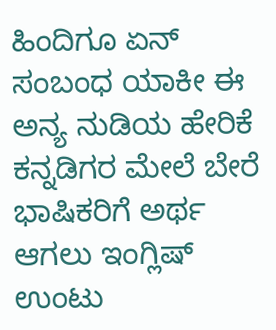ಹಿಂದಿಗೂ ಏನ್ ಸಂಬಂಧ ಯಾಕೀ ಈ ಅನ್ಯ ನುಡಿಯ ಹೇರಿಕೆ ಕನ್ನಡಿಗರ ಮೇಲೆ ಬೇರೆ ಭಾಷಿಕರಿಗೆ ಅರ್ಥ ಆಗಲು ಇಂಗ್ಲಿಷ್ ಉಂಟು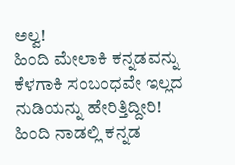ಅಲ್ವ!
ಹಿಂದಿ ಮೇಲಾಕಿ ಕನ್ನಡವನ್ನು ಕೆಳಗಾಕಿ ಸಂಬಂಧವೇ ಇಲ್ಲದ ನುಡಿಯನ್ನು ಹೇರಿತ್ತಿದ್ದೀರಿ!
ಹಿಂದಿ ನಾಡಲ್ಲಿ ಕನ್ನಡ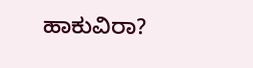ಹಾಕುವಿರಾ?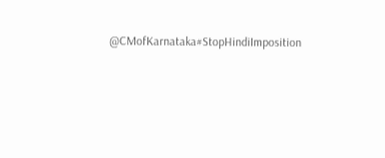@CMofKarnataka#StopHindiImposition